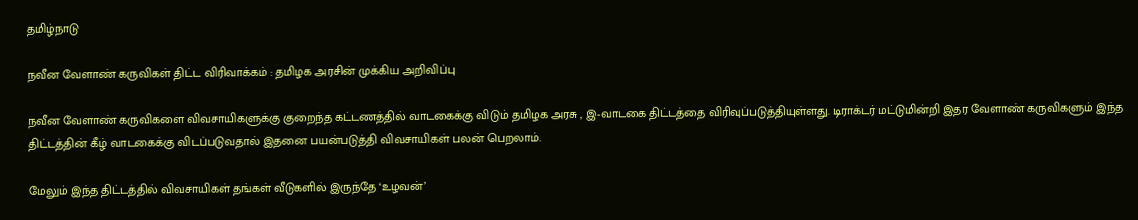தமிழ்நாடு

நவீன வேளாண் கருவிகள் திட்ட விரிவாக்கம் : தமிழக அரசின் முக்கிய அறிவிப்பு

நவீன வேளாண் கருவிகளை விவசாயிகளுக்கு குறைந்த கட்டணத்தில் வாடகைக்கு விடும் தமிழக அரசு , இ-வாடகை திட்டத்தை விரிவுப்படுத்தியுள்ளது. டிராக்டர் மட்டுமின்றி இதர வேளாண் கருவிகளும் இந்த திட்டத்தின் கீழ் வாடகைக்கு விடப்படுவதால் இதனை பயன்படுத்தி விவசாயிகள் பலன் பெறலாம்.

மேலும் இந்த திட்டத்தில் விவசாயிகள் தங்கள் வீடுகளில் இருந்தே ‘உழவன்’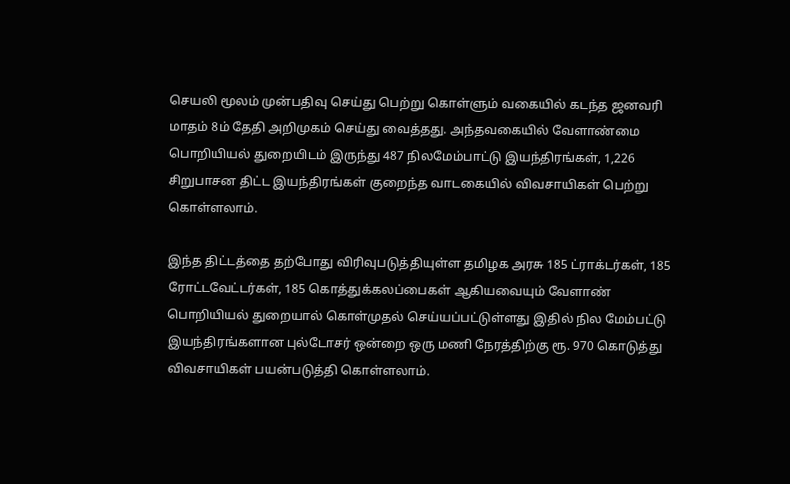செயலி மூலம் முன்பதிவு செய்து பெற்று கொள்ளும் வகையில் கடந்த ஜனவரி மாதம் 8ம் தேதி அறிமுகம் செய்து வைத்தது. அந்தவகையில் வேளாண்மை பொறியியல் துறையிடம் இருந்து 487 நிலமேம்பாட்டு இயந்திரங்கள், 1,226 சிறுபாசன திட்ட இயந்திரங்கள் குறைந்த வாடகையில் விவசாயிகள் பெற்று கொள்ளலாம்.

இந்த திட்டத்தை தற்போது விரிவுபடுத்தியுள்ள தமிழக அரசு 185 ட்ராக்டர்கள், 185 ரோட்டவேட்டர்கள், 185 கொத்துக்கலப்பைகள் ஆகியவையும் வேளாண் பொறியியல் துறையால் கொள்முதல் செய்யப்பட்டுள்ளது இதில் நில மேம்பட்டு இயந்திரங்களான புல்டோசர் ஒன்றை ஒரு மணி நேரத்திற்கு ரூ. 970 கொடுத்து விவசாயிகள் பயன்படுத்தி கொள்ளலாம்.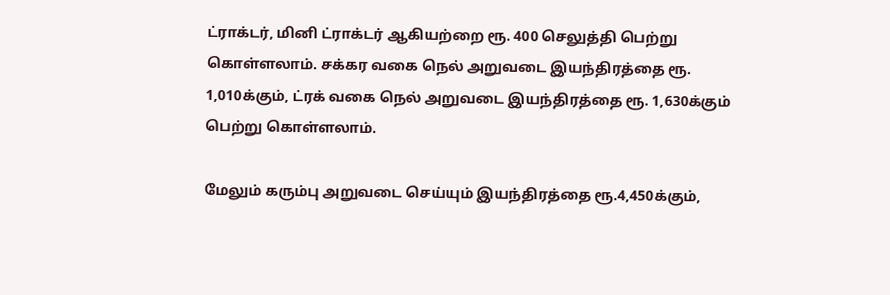ட்ராக்டர், மினி ட்ராக்டர் ஆகியற்றை ரூ. 400 செலுத்தி பெற்று கொள்ளலாம். சக்கர வகை நெல் அறுவடை இயந்திரத்தை ரூ. 1,010க்கும், ட்ரக் வகை நெல் அறுவடை இயந்திரத்தை ரூ. 1,630க்கும் பெற்று கொள்ளலாம்.

மேலும் கரும்பு அறுவடை செய்யும் இயந்திரத்தை ரூ.4,450க்கும்,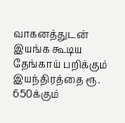வாகனத்துடன் இயங்க கூடிய தேங்காய் பறிக்கும் இயந்திரத்தை ரூ. 650க்கும்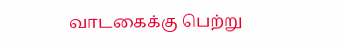வாடகைக்கு பெற்று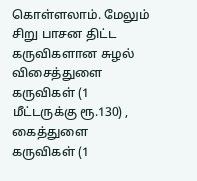கொள்ளலாம். மேலும் சிறு பாசன திட்ட கருவிகளான சுழல் விசைத்துளை கருவிகள் (1 மீட்டருக்கு ரூ.130) , கைத்துளை கருவிகள் (1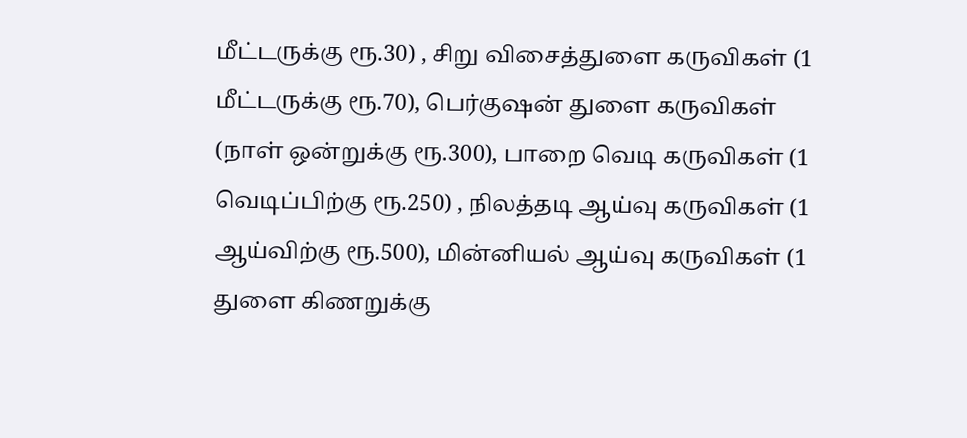மீட்டருக்கு ரூ.30) , சிறு விசைத்துளை கருவிகள் (1 மீட்டருக்கு ரூ.70), பெர்குஷன் துளை கருவிகள் (நாள் ஒன்றுக்கு ரூ.300), பாறை வெடி கருவிகள் (1 வெடிப்பிற்கு ரூ.250) , நிலத்தடி ஆய்வு கருவிகள் (1 ஆய்விற்கு ரூ.500), மின்னியல் ஆய்வு கருவிகள் (1 துளை கிணறுக்கு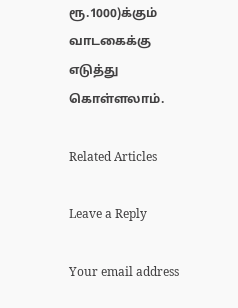ரூ.1000)க்கும் வாடகைக்கு எடுத்து கொள்ளலாம்.

Related Articles

Leave a Reply

Your email address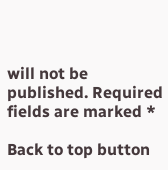will not be published. Required fields are marked *

Back to top button